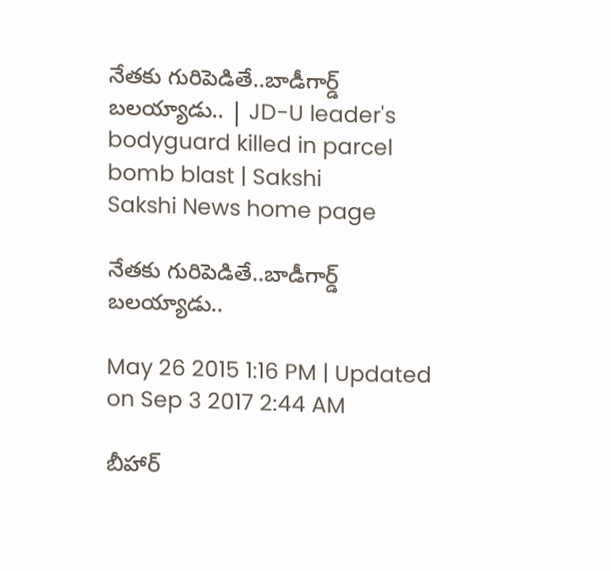నేతకు గురిపెడితే..బాడీగార్డ్ బలయ్యాడు.. | JD-U leader's bodyguard killed in parcel bomb blast | Sakshi
Sakshi News home page

నేతకు గురిపెడితే..బాడీగార్డ్ బలయ్యాడు..

May 26 2015 1:16 PM | Updated on Sep 3 2017 2:44 AM

బీహార్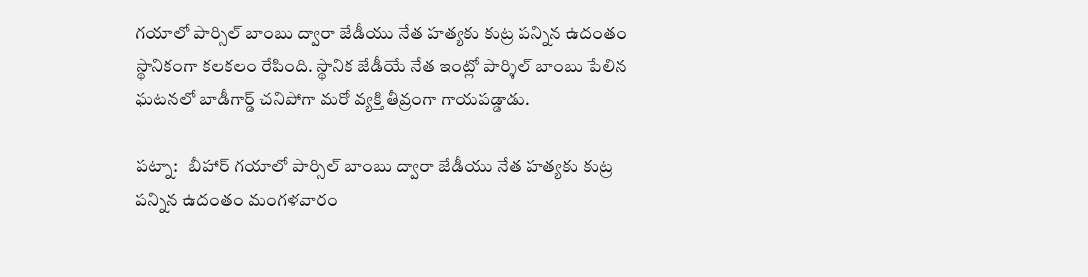గయాలో పార్సిల్ బాంబు ద్వారా జేడీయు నేత హత్యకు కుట్ర పన్నిన ఉదంతం స్థానికంగా కలకలం రేపింది. స్థానిక జేడీయే నేత ఇంట్లో పార్శిల్ బాంబు పేలిన ఘటనలో బాడీగార్డ్ చనిపోగా మరో వ్యక్తి తీవ్రంగా గాయపడ్డాడు.

పట్నా:   బీహార్ గయాలో పార్సిల్ బాంబు ద్వారా జేడీయు నేత హత్యకు కుట్ర పన్నిన ఉదంతం మంగళవారం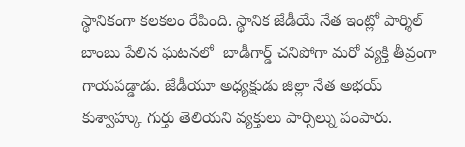స్థానికంగా కలకలం రేపింది. స్థానిక జేడీయే నేత ఇంట్లో పార్శిల్ బాంబు పేలిన ఘటనలో  బాడీగార్డ్ చనిపోగా మరో వ్యక్తి తీవ్రంగా గాయపడ్డాడు. జేడీయూ అధ్యక్షుడు జిల్లా నేత అభయ్ కుశ్వాహ్కు గుర్తు తెలియని వ్యక్తులు పార్సిల్ను పంపారు.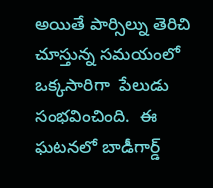అయితే పార్సిల్ను తెరిచి చూస్తున్న సమయంలో ఒక్కసారిగా  పేలుడు సంభవించింది.  ఈ ఘటనలో బాడీగార్డ్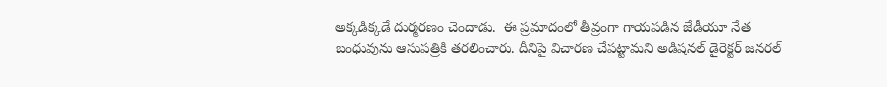అక్కడిక్కడే దుర్మరణం చెందాడు.  ఈ ప్రమాదంలో తీవ్రంగా గాయపడిన జేడీయూ నేత బంధువును ఆసుపత్రికి తరలించారు. దీనిపై విచారణ చేపట్టామని అడిషనల్ డైరెక్టర్ జనరల్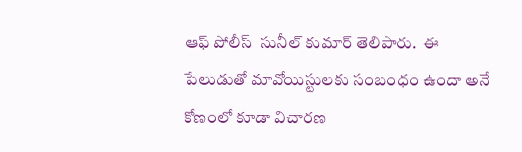ఆఫ్ పోలీస్  సునీల్ కుమార్ తెలిపారు.  ఈ పేలుడుతో మావోయిస్టులకు సంబంధం ఉందా అనే కోణంలో కూడా విచారణ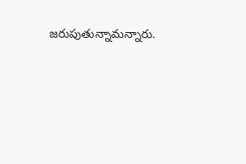జరుపుతున్నామన్నారు.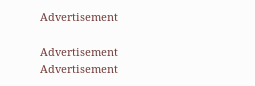Advertisement

Advertisement
Advertisement